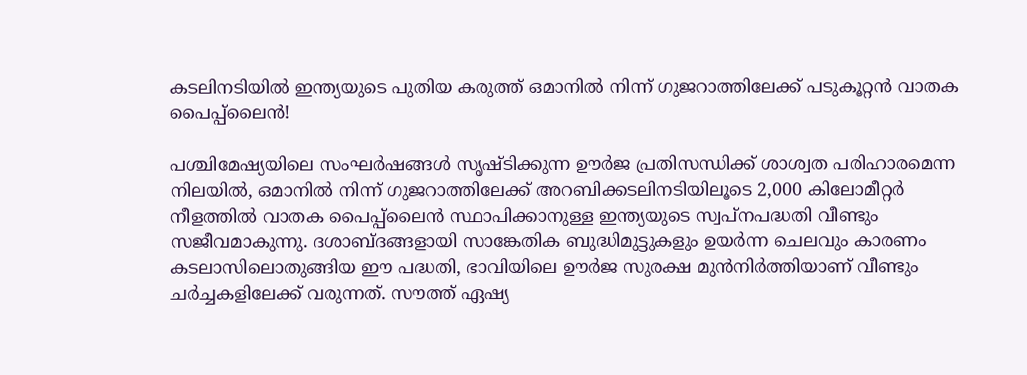കടലിനടിയില്‍ ഇന്ത്യയുടെ പുതിയ കരുത്ത് ഒമാനില്‍ നിന്ന് ഗുജറാത്തിലേക്ക് പടുകൂറ്റന്‍ വാതക പൈപ്പ്ലൈന്‍!

പശ്ചിമേഷ്യയിലെ സംഘര്‍ഷങ്ങള്‍ സൃഷ്ടിക്കുന്ന ഊര്‍ജ പ്രതിസന്ധിക്ക് ശാശ്വത പരിഹാരമെന്ന നിലയില്‍, ഒമാനില്‍ നിന്ന് ഗുജറാത്തിലേക്ക് അറബിക്കടലിനടിയിലൂടെ 2,000 കിലോമീറ്റര്‍ നീളത്തില്‍ വാതക പൈപ്പ്ലൈന്‍ സ്ഥാപിക്കാനുള്ള ഇന്ത്യയുടെ സ്വപ്നപദ്ധതി വീണ്ടും സജീവമാകുന്നു. ദശാബ്ദങ്ങളായി സാങ്കേതിക ബുദ്ധിമുട്ടുകളും ഉയര്‍ന്ന ചെലവും കാരണം കടലാസിലൊതുങ്ങിയ ഈ പദ്ധതി, ഭാവിയിലെ ഊര്‍ജ സുരക്ഷ മുന്‍നിര്‍ത്തിയാണ് വീണ്ടും ചര്‍ച്ചകളിലേക്ക് വരുന്നത്. സൗത്ത് ഏഷ്യ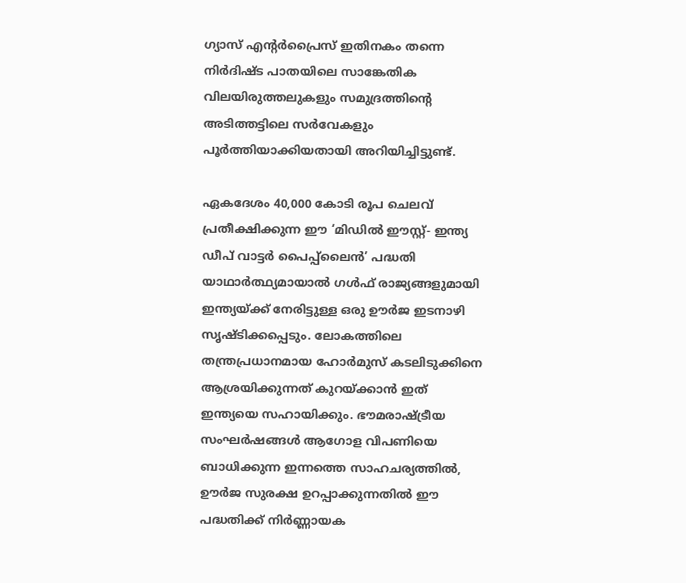ഗ്യാസ് എന്റര്‍പ്രൈസ് ഇതിനകം തന്നെ നിര്‍ദിഷ്ട പാതയിലെ സാങ്കേതിക വിലയിരുത്തലുകളും സമുദ്രത്തിന്റെ അടിത്തട്ടിലെ സര്‍വേകളും പൂര്‍ത്തിയാക്കിയതായി അറിയിച്ചിട്ടുണ്ട്.

ഏകദേശം 40,000 കോടി രൂപ ചെലവ് പ്രതീക്ഷിക്കുന്ന ഈ ‘മിഡില്‍ ഈസ്റ്റ്- ഇന്ത്യ ഡീപ് വാട്ടര്‍ പൈപ്പ്ലൈന്‍’ പദ്ധതി യാഥാര്‍ത്ഥ്യമായാല്‍ ഗള്‍ഫ് രാജ്യങ്ങളുമായി ഇന്ത്യയ്ക്ക് നേരിട്ടുള്ള ഒരു ഊര്‍ജ ഇടനാഴി സൃഷ്ടിക്കപ്പെടും. ലോകത്തിലെ തന്ത്രപ്രധാനമായ ഹോര്‍മുസ് കടലിടുക്കിനെ ആശ്രയിക്കുന്നത് കുറയ്ക്കാന്‍ ഇത് ഇന്ത്യയെ സഹായിക്കും. ഭൗമരാഷ്ട്രീയ സംഘര്‍ഷങ്ങള്‍ ആഗോള വിപണിയെ ബാധിക്കുന്ന ഇന്നത്തെ സാഹചര്യത്തില്‍, ഊര്‍ജ സുരക്ഷ ഉറപ്പാക്കുന്നതില്‍ ഈ പദ്ധതിക്ക് നിര്‍ണ്ണായക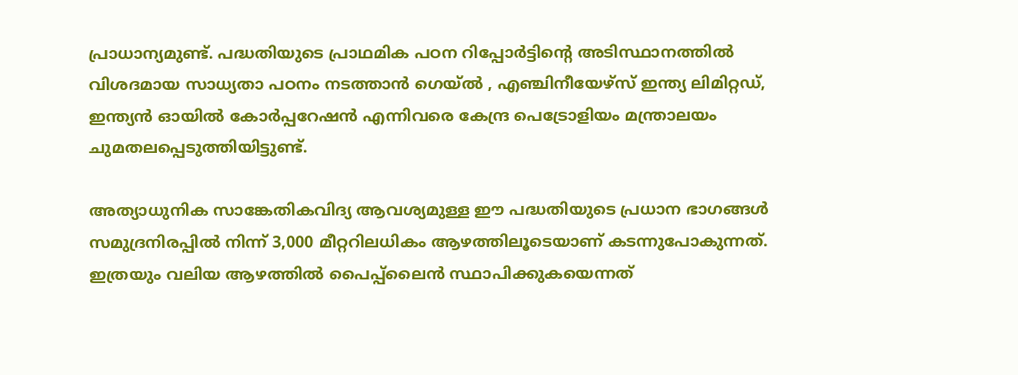പ്രാധാന്യമുണ്ട്. പദ്ധതിയുടെ പ്രാഥമിക പഠന റിപ്പോര്‍ട്ടിന്റെ അടിസ്ഥാനത്തില്‍ വിശദമായ സാധ്യതാ പഠനം നടത്താന്‍ ഗെയ്ല്‍ , എഞ്ചിനീയേഴ്സ് ഇന്ത്യ ലിമിറ്റഡ്, ഇന്ത്യന്‍ ഓയില്‍ കോര്‍പ്പറേഷന്‍ എന്നിവരെ കേന്ദ്ര പെട്രോളിയം മന്ത്രാലയം ചുമതലപ്പെടുത്തിയിട്ടുണ്ട്.

അത്യാധുനിക സാങ്കേതികവിദ്യ ആവശ്യമുള്ള ഈ പദ്ധതിയുടെ പ്രധാന ഭാഗങ്ങള്‍ സമുദ്രനിരപ്പില്‍ നിന്ന് 3,000 മീറ്ററിലധികം ആഴത്തിലൂടെയാണ് കടന്നുപോകുന്നത്. ഇത്രയും വലിയ ആഴത്തില്‍ പൈപ്പ്ലൈന്‍ സ്ഥാപിക്കുകയെന്നത്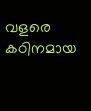വളരെ കഠിനമായ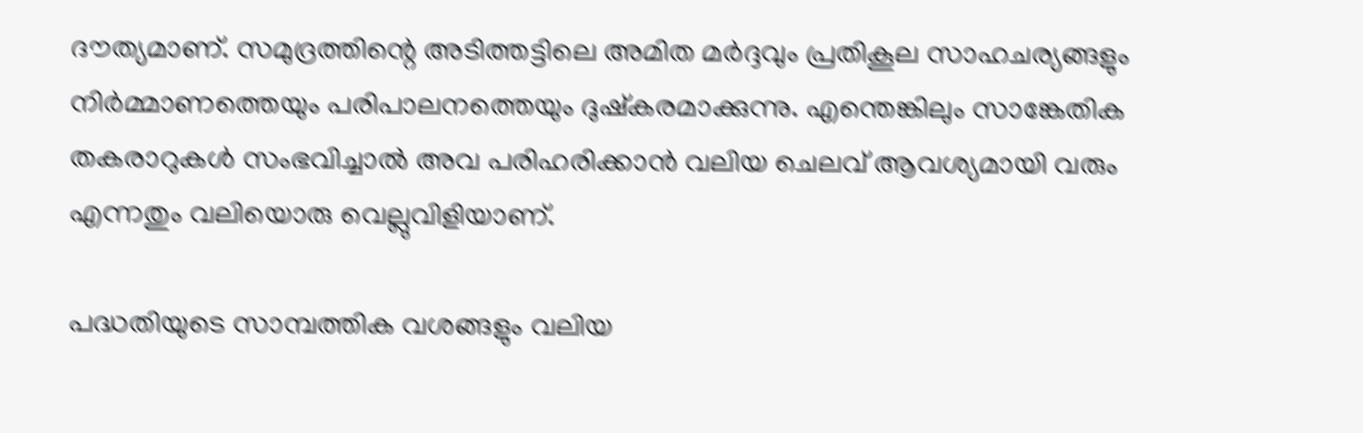ദൗത്യമാണ്. സമുദ്രത്തിന്റെ അടിത്തട്ടിലെ അമിത മര്‍ദ്ദവും പ്രതികൂല സാഹചര്യങ്ങളും നിര്‍മ്മാണത്തെയും പരിപാലനത്തെയും ദുഷ്‌കരമാക്കുന്നു. എന്തെങ്കിലും സാങ്കേതിക തകരാറുകള്‍ സംഭവിച്ചാല്‍ അവ പരിഹരിക്കാന്‍ വലിയ ചെലവ് ആവശ്യമായി വരും എന്നതും വലിയൊരു വെല്ലുവിളിയാണ്.

പദ്ധതിയുടെ സാമ്പത്തിക വശങ്ങളും വലിയ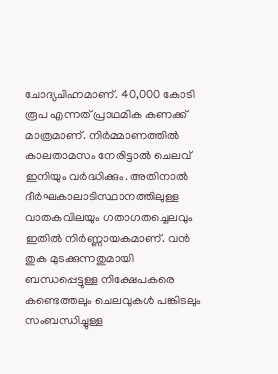ചോദ്യചിഹ്നമാണ്. 40,000 കോടി രൂപ എന്നത് പ്രാഥമിക കണക്ക് മാത്രമാണ്. നിര്‍മ്മാണത്തില്‍ കാലതാമസം നേരിട്ടാല്‍ ചെലവ് ഇനിയും വര്‍ദ്ധിക്കും. അതിനാല്‍ ദീര്‍ഘകാലാടിസ്ഥാനത്തിലുള്ള വാതകവിലയും ഗതാഗതച്ചെലവും ഇതില്‍ നിര്‍ണ്ണായകമാണ്. വന്‍ തുക മുടക്കുന്നതുമായി ബന്ധപ്പെട്ടുള്ള നിക്ഷേപകരെ കണ്ടെത്തലും ചെലവുകള്‍ പങ്കിടലും സംബന്ധിച്ചുള്ള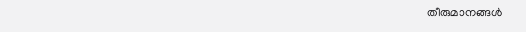തീരുമാനങ്ങള്‍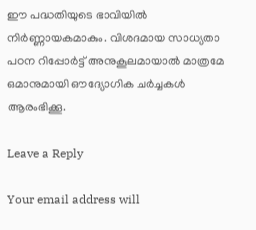ഈ പദ്ധതിയുടെ ഭാവിയില്‍ നിര്‍ണ്ണായകമാകും. വിശദമായ സാധ്യതാ പഠന റിപ്പോര്‍ട്ട് അനുകൂലമായാല്‍ മാത്രമേ ഒമാനുമായി ഔദ്യോഗിക ചര്‍ച്ചകള്‍ ആരംഭിക്കൂ.

Leave a Reply

Your email address will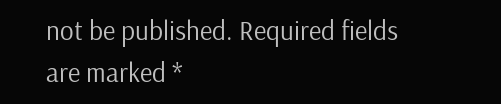not be published. Required fields are marked *